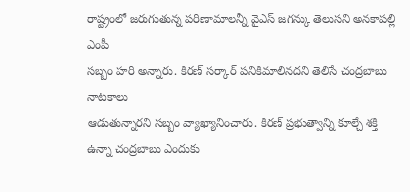రాష్ట్రంలో జరుగుతున్న పరిణామాలన్నీ వైఎస్ జగన్కు తెలుసని అనకాపల్లి ఎంపీ
సబ్బం హరి అన్నారు. కిరణ్ సర్కార్ పనికిమాలినదని తెలిసే చంద్రబాబు నాటకాలు
ఆడుతున్నారని సబ్బం వ్యాఖ్యానించారు. కిరణ్ ప్రభుత్వాన్ని కూల్చే శక్తి
ఉన్నా చంద్రబాబు ఎందుకు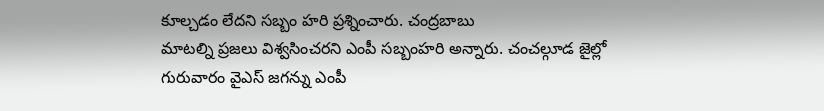కూల్చడం లేదని సబ్బం హరి ప్రశ్నించారు. చంద్రబాబు
మాటల్ని ప్రజలు విశ్వసించరని ఎంపీ సబ్బంహరి అన్నారు. చంచల్గూడ జైల్లో
గురువారం వైఎస్ జగన్ను ఎంపీ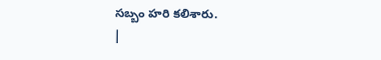సబ్బం హరి కలిశారు.
|